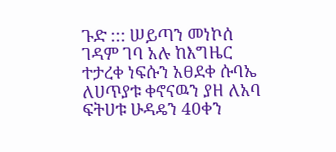ጉድ ::: ሠይጣን መነኮሰ ገዳም ገባ አሉ ከእግዜር ተታረቀ ነፍሱን አፀደቀ ሱባኤ ለሀጥያቱ ቀኖናዉን ያዘ ለአባ ፍትሀቱ ሁዳዴን 40ቀን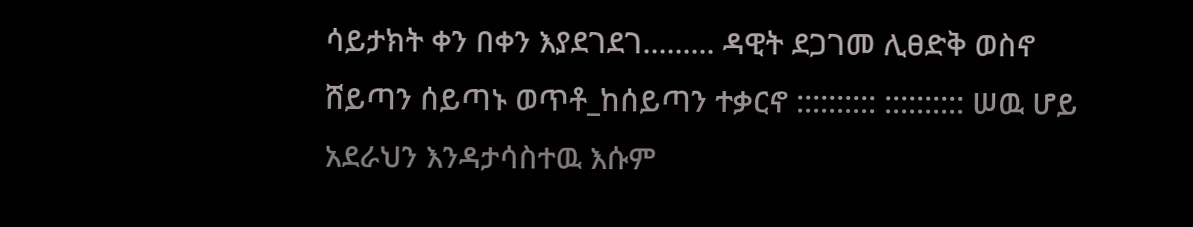ሳይታክት ቀን በቀን እያደገደገ......... ዳዊት ደጋገመ ሊፀድቅ ወስኖ ሸይጣን ሰይጣኑ ወጥቶ_ከሰይጣን ተቃርኖ :::::::::: :::::::::: ሠዉ ሆይ አደራህን እንዳታሳስተዉ እሱም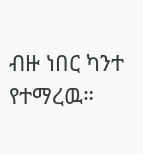ብዙ ነበር ካንተ የተማረዉ።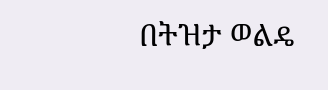በትዝታ ወልዴ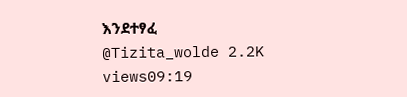እንደተፃፈ @Tizita_wolde 2.2K views09:19